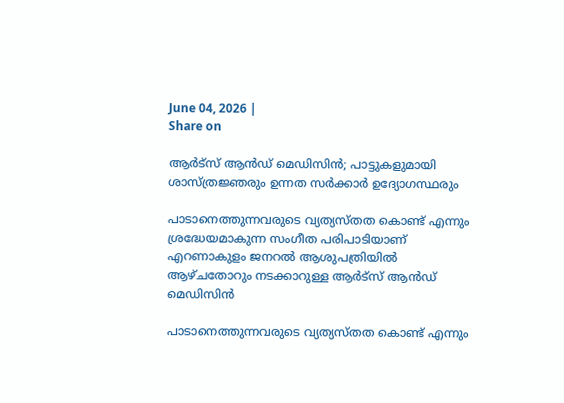June 04, 2026 |
Share on

ആര്‍ട്സ് ആന്‍ഡ് മെഡിസിന്‍; പാട്ടുകളുമായി ശാസ്ത്രജ്ഞരും ഉന്നത സര്‍ക്കാര്‍ ഉദ്യോഗസ്ഥരും

പാടാനെത്തുന്നവരുടെ വ്യത്യസ്തത കൊണ്ട് എന്നും ശ്രദ്ധേയമാകുന്ന സംഗീത പരിപാടിയാണ് എറണാകുളം ജനറല്‍ ആശുപത്രിയില്‍ ആഴ്ചതോറും നടക്കാറുള്ള ആര്‍ട്സ് ആന്‍ഡ് മെഡിസിന്‍

പാടാനെത്തുന്നവരുടെ വ്യത്യസ്തത കൊണ്ട് എന്നും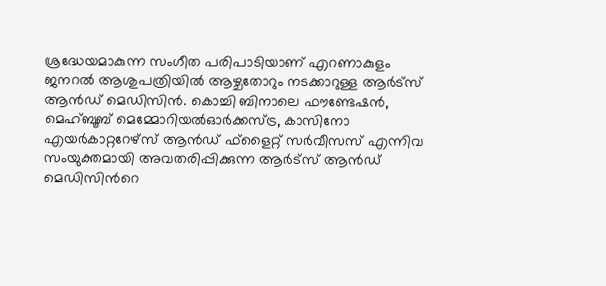ശ്രദ്ധേയമാകുന്ന സംഗീത പരിപാടിയാണ് എറണാകുളം ജനറല്‍ ആശുപത്രിയില്‍ ആഴ്ചതോറും നടക്കാറുള്ള ആര്‍ട്സ് ആന്‍ഡ് മെഡിസിന്‍. കൊച്ചി ബിനാലെ ഫൗണ്ടേഷന്‍, മെഹ്ബൂബ് മെമ്മോറിയല്‍ഓര്‍ക്കസ്ട്ര, കാസിനോ എയര്‍കാറ്ററേഴ്സ് ആന്‍ഡ് ഫ്ളൈറ്റ് സര്‍വീസസ് എന്നിവ സംയുക്തമായി അവതരിപ്പിക്കുന്ന ആര്‍ട്സ് ആന്‍ഡ് മെഡിസിന്‍റെ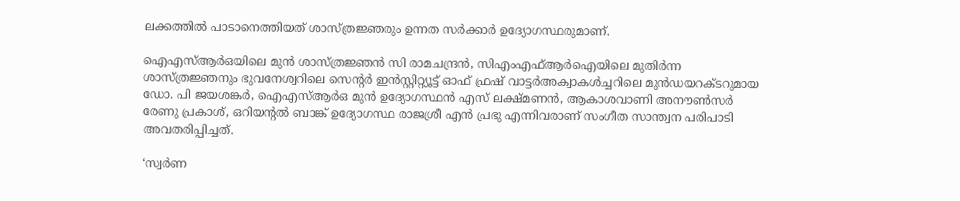ലക്കത്തില്‍ പാടാനെത്തിയത് ശാസ്ത്രജ്ഞരും ഉന്നത സര്‍ക്കാര്‍ ഉദ്യോഗസ്ഥരുമാണ്.

ഐഎസ്ആര്‍ഒയിലെ മുന്‍ ശാസ്ത്രജ്ഞന്‍ സി രാമചന്ദ്രന്‍, സിഎംഎഫ്ആര്‍ഐയിലെ മുതിര്‍ന്ന ശാസ്ത്രജ്ഞനും ഭുവനേശ്വറിലെ സെന്‍റര്‍ ഇന്‍സ്റ്റിറ്റ്യൂട്ട് ഓഫ് ഫ്രഷ് വാട്ടര്‍അക്വാകള്‍ച്ചറിലെ മുന്‍ഡയറക്ടറുമായ ഡോ. പി ജയശങ്കര്‍, ഐഎസ്ആര്‍ഒ മുന്‍ ഉദ്യോഗസ്ഥന്‍ എസ് ലക്ഷ്മണന്‍, ആകാശവാണി അനൗണ്‍സര്‍ രേണു പ്രകാശ്, ഒറിയന്‍റല്‍ ബാങ്ക് ഉദ്യോഗസ്ഥ രാജശ്രീ എന്‍ പ്രഭു എന്നിവരാണ് സംഗീത സാന്ത്വന പരിപാടി അവതരിപ്പിച്ചത്.

‘സ്വര്‍ണ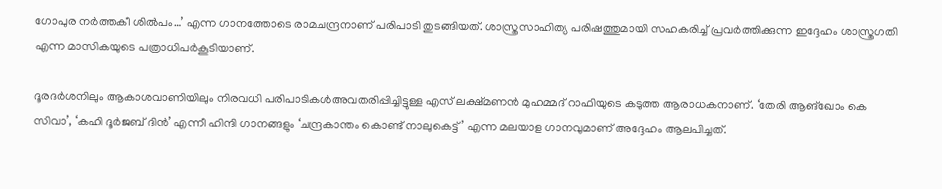ഗോപുര നര്‍ത്തകീ ശില്‍പം…’ എന്ന ഗാനത്തോടെ രാമചന്ദ്രനാണ് പരിപാടി തുടങ്ങിയത്. ശാസ്ത്രസാഹിത്യ പരിഷത്തുമായി സഹകരിച്ച് പ്രവര്‍ത്തിക്കുന്ന ഇദ്ദേഹം ശാസ്ത്രഗതി എന്ന മാസികയുടെ പത്രാധിപര്‍കൂടിയാണ്.

ദൂരദര്‍ശനിലും ആകാശവാണിയിലും നിരവധി പരിപാടികള്‍അവതരിപ്പിച്ചിട്ടുള്ള എസ് ലക്ഷ്മണന്‍ മുഹമ്മദ് റാഫിയുടെ കടുത്ത ആരാധകനാണ്. ‘തേരി ആങ്ഖോം കെ സിവാ’, ‘കഹി ദൂര്‍ജബ് ദിന്‍’ എന്നീ ഹിന്ദി ഗാനങ്ങളും ‘ചന്ദ്രകാന്തം കൊണ്ട് നാലുകെട്ട്’ എന്ന മലയാള ഗാനവുമാണ് അദ്ദേഹം ആലപിച്ചത്.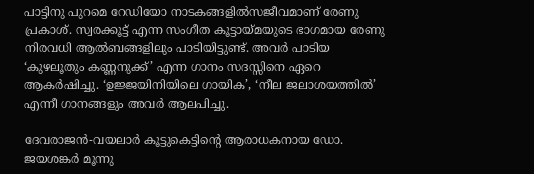പാട്ടിനു പുറമെ റേഡിയോ നാടകങ്ങളില്‍സജീവമാണ് രേണു പ്രകാശ്. സ്വരക്കൂട്ട് എന്ന സംഗീത കൂട്ടായ്മയുടെ ഭാഗമായ രേണു നിരവധി ആല്‍ബങ്ങളിലും പാടിയിട്ടുണ്ട്. അവര്‍ പാടിയ ‘കുഴലൂതും കണ്ണനുക്ക്’ എന്ന ഗാനം സദസ്സിനെ ഏറെ ആകര്‍ഷിച്ചു. ‘ഉജ്ജയിനിയിലെ ഗായിക’, ‘നീല ജലാശയത്തില്‍’ എന്നീ ഗാനങ്ങളും അവര്‍ ആലപിച്ചു.

ദേവരാജന്‍-വയലാര്‍ കൂട്ടുകെട്ടിന്‍റെ ആരാധകനായ ഡോ. ജയശങ്കര്‍ മൂന്നു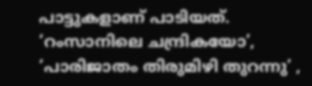പാട്ടുകളാണ് പാടിയത്. ‘റംസാനിലെ ചന്ദ്രികയോ’, ‘പാരിജാതം തിരുമിഴി തുറന്നു’ ,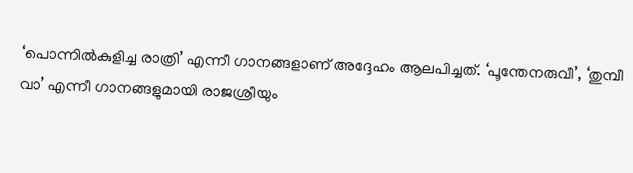‘പൊന്നില്‍കുളിച്ച രാത്രി’ എന്നീ ഗാനങ്ങളാണ് അദ്ദേഹം ആലപിച്ചത്. ‘പൂന്തേനരുവീ’, ‘തുമ്പീ വാ’ എന്നീ ഗാനങ്ങളുമായി രാജശ്രീയും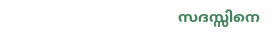സദസ്സിനെ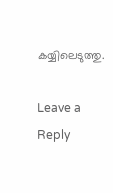കയ്യിലെടുത്തു.

Leave a Reply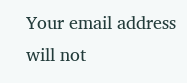Your email address will not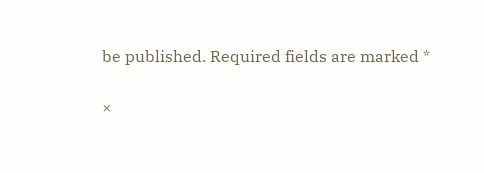be published. Required fields are marked *

×